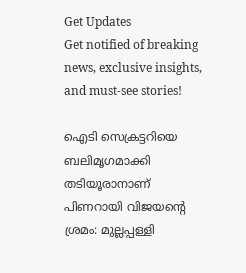Get Updates
Get notified of breaking news, exclusive insights, and must-see stories!

ഐടി സെക്രട്ടറിയെ ബലിമൃഗമാക്കി തടിയൂരാനാണ് പിണറായി വിജയന്‍റെ ശ്രമം: മുല്ലപ്പള്ളി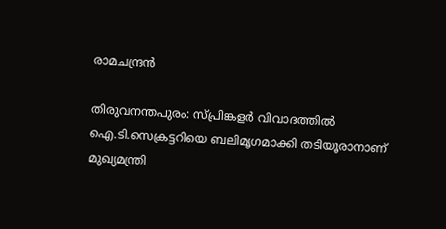രാമചന്ദ്രന്‍

തിരുവനന്തപുരം: സ്പ്രിങ്കളര്‍ വിവാദത്തില്‍ ഐ.ടി.സെക്രട്ടറിയെ ബലിമൃഗമാക്കി തടിയൂരാനാണ് മുഖ്യമന്ത്രി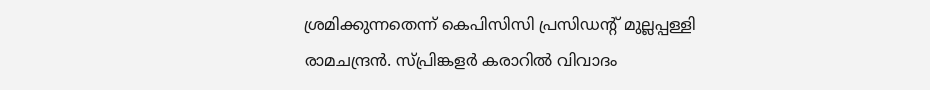ശ്രമിക്കുന്നതെന്ന് കെപിസിസി പ്രസിഡന്‍റ് മുല്ലപ്പള്ളി രാമചന്ദ്രന്‍. സ്പ്രിങ്കളര്‍ കരാറില്‍ വിവാദം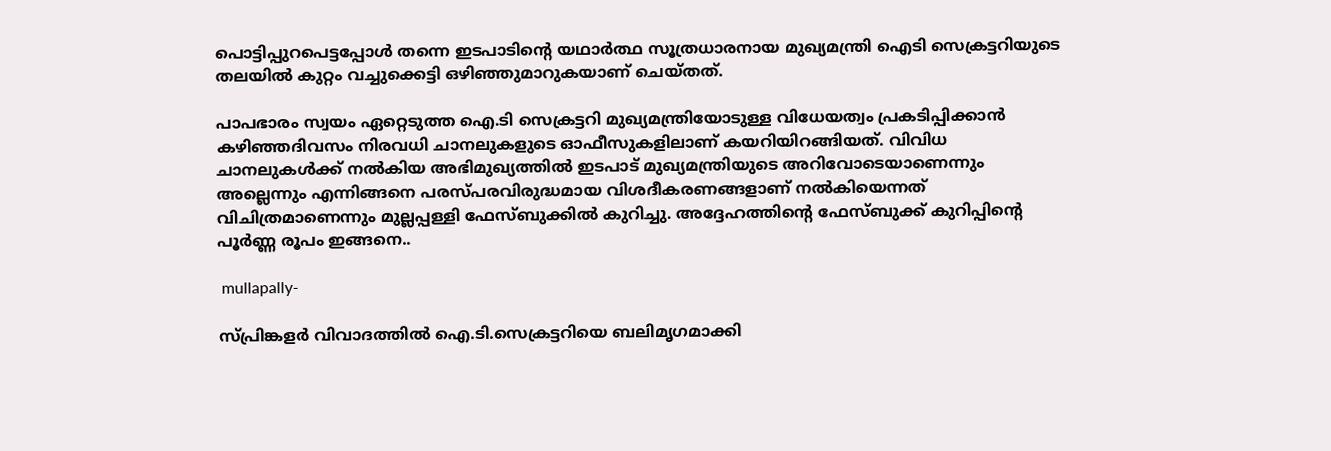പൊട്ടിപ്പുറപെട്ടപ്പോള്‍ തന്നെ ഇടപാടിന്റെ യഥാര്‍ത്ഥ സൂത്രധാരനായ മുഖ്യമന്ത്രി ഐടി സെക്രട്ടറിയുടെ തലയില്‍ കുറ്റം വച്ചുക്കെട്ടി ഒഴിഞ്ഞുമാറുകയാണ് ചെയ്തത്.

പാപഭാരം സ്വയം ഏറ്റെടുത്ത ഐ.ടി സെക്രട്ടറി മുഖ്യമന്ത്രിയോടുള്ള വിധേയത്വം പ്രകടിപ്പിക്കാന്‍ കഴിഞ്ഞദിവസം നിരവധി ചാനലുകളുടെ ഓഫീസുകളിലാണ് കയറിയിറങ്ങിയത്. വിവിധ ചാനലുകള്‍ക്ക് നല്‍കിയ അഭിമുഖ്യത്തില്‍ ഇടപാട് മുഖ്യമന്ത്രിയുടെ അറിവോടെയാണെന്നും അല്ലെന്നും എന്നിങ്ങനെ പരസ്പരവിരുദ്ധമായ വിശദീകരണങ്ങളാണ് നല്‍കിയെന്നത് വിചിത്രമാണെന്നും മുല്ലപ്പള്ളി ഫേസ്ബുക്കില്‍ കുറിച്ചു. അദ്ദേഹത്തിന്‍റെ ഫേസ്ബുക്ക് കുറിപ്പിന്‍റെ പൂര്‍ണ്ണ രൂപം ഇങ്ങനെ..

 mullapally-

സ്പ്രിങ്കളര്‍ വിവാദത്തില്‍ ഐ.ടി.സെക്രട്ടറിയെ ബലിമൃഗമാക്കി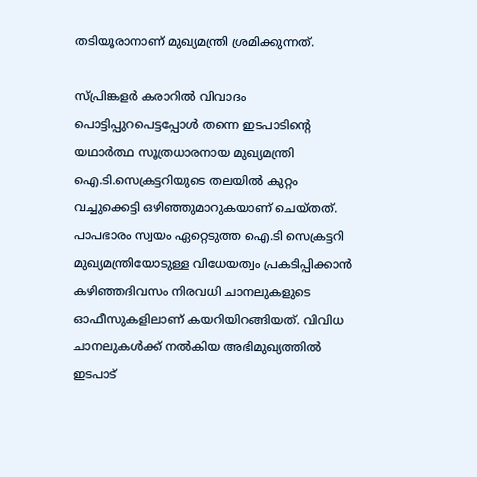തടിയൂരാനാണ് മുഖ്യമന്ത്രി ശ്രമിക്കുന്നത്.

സ്പ്രിങ്കളര്‍ കരാറില്‍ വിവാദം പൊട്ടിപ്പുറപെട്ടപ്പോള്‍ തന്നെ ഇടപാടിന്റെ യഥാര്‍ത്ഥ സൂത്രധാരനായ മുഖ്യമന്ത്രി ഐ.ടി.സെക്രട്ടറിയുടെ തലയില്‍ കുറ്റം വച്ചുക്കെട്ടി ഒഴിഞ്ഞുമാറുകയാണ് ചെയ്തത്. പാപഭാരം സ്വയം ഏറ്റെടുത്ത ഐ.ടി സെക്രട്ടറി മുഖ്യമന്ത്രിയോടുള്ള വിധേയത്വം പ്രകടിപ്പിക്കാന്‍ കഴിഞ്ഞദിവസം നിരവധി ചാനലുകളുടെ ഓഫീസുകളിലാണ് കയറിയിറങ്ങിയത്. വിവിധ ചാനലുകള്‍ക്ക് നല്‍കിയ അഭിമുഖ്യത്തില്‍ ഇടപാട്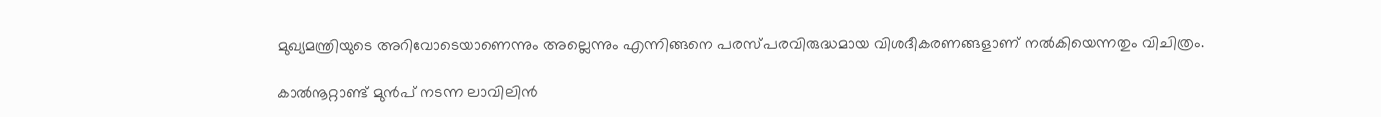മുഖ്യമന്ത്രിയുടെ അറിവോടെയാണെന്നും അല്ലെന്നും എന്നിങ്ങനെ പരസ്പരവിരുദ്ധമായ വിശദീകരണങ്ങളാണ് നല്‍കിയെന്നതും വിചിത്രം.

കാല്‍നൂറ്റാണ്ട് മുന്‍പ് നടന്ന ലാവിലിന്‍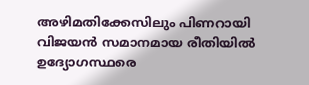അഴിമതിക്കേസിലും പിണറായി വിജയന്‍ സമാനമായ രീതിയില്‍ ഉദ്യോഗസ്ഥരെ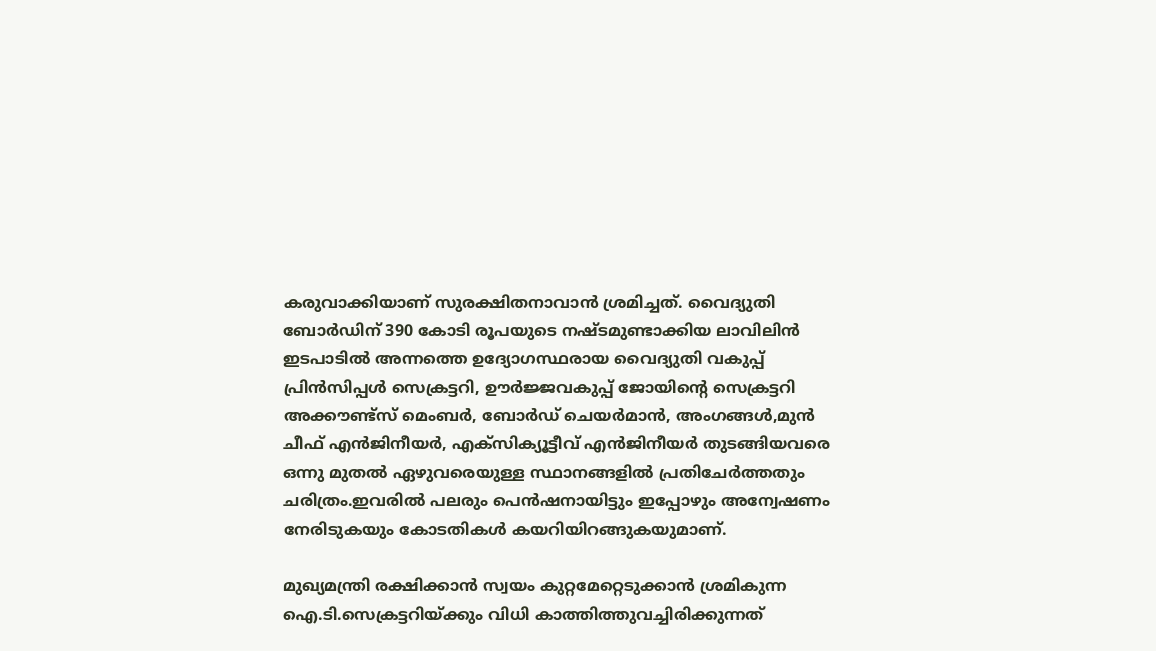കരുവാക്കിയാണ് സുരക്ഷിതനാവാന്‍ ശ്രമിച്ചത്. വൈദ്യുതി ബോര്‍ഡിന് 390 കോടി രൂപയുടെ നഷ്ടമുണ്ടാക്കിയ ലാവിലിന്‍ ഇടപാടില്‍ അന്നത്തെ ഉദ്യോഗസ്ഥരായ വൈദ്യുതി വകുപ്പ് പ്രിന്‍സിപ്പള്‍ സെക്രട്ടറി, ഊര്‍ജ്ജവകുപ്പ് ജോയിന്റെ സെക്രട്ടറി അക്കൗണ്ട്‌സ് മെംബര്‍, ബോര്‍ഡ് ചെയര്‍മാന്‍, അംഗങ്ങള്‍,മുന്‍ ചീഫ് എന്‍ജിനീയര്‍, എക്‌സിക്യൂട്ടീവ് എന്‍ജിനീയര്‍ തുടങ്ങിയവരെ ഒന്നു മുതല്‍ ഏഴുവരെയുള്ള സ്ഥാനങ്ങളില്‍ പ്രതിചേര്‍ത്തതും ചരിത്രം.ഇവരില്‍ പലരും പെന്‍ഷനായിട്ടും ഇപ്പോഴും അന്വേഷണം നേരിടുകയും കോടതികള്‍ കയറിയിറങ്ങുകയുമാണ്.

മുഖ്യമന്ത്രി രക്ഷിക്കാന്‍ സ്വയം കുറ്റമേറ്റെടുക്കാന്‍ ശ്രമികുന്ന ഐ.ടി.സെക്രട്ടറിയ്ക്കും വിധി കാത്തിത്തുവച്ചിരിക്കുന്നത്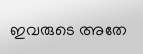ഇവരുടെ അതേ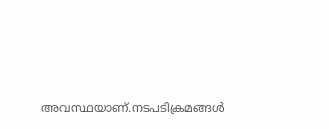അവസ്ഥയാണ്.നടപടിക്രമങ്ങള്‍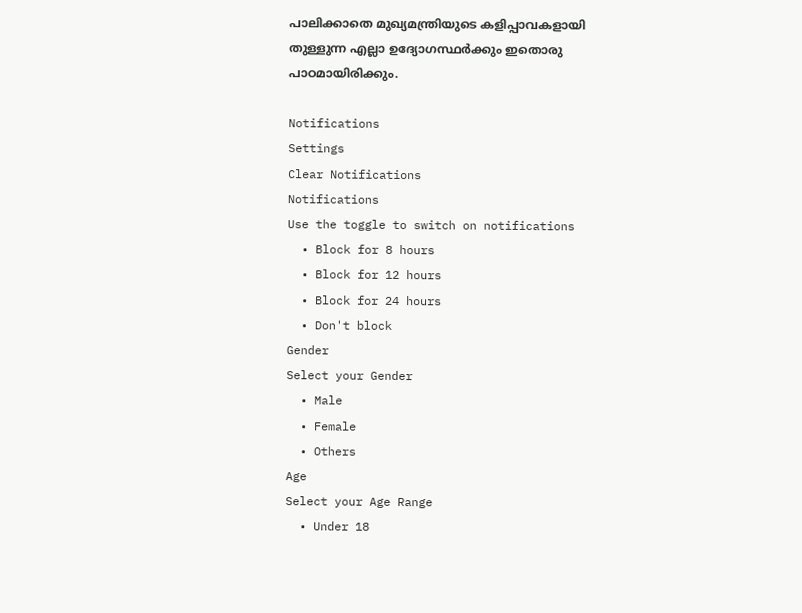പാലിക്കാതെ മുഖ്യമന്ത്രിയുടെ കളിപ്പാവകളായി തുള്ളുന്ന എല്ലാ ഉദ്യോഗസ്ഥര്‍ക്കും ഇതൊരു പാഠമായിരിക്കും.

Notifications
Settings
Clear Notifications
Notifications
Use the toggle to switch on notifications
  • Block for 8 hours
  • Block for 12 hours
  • Block for 24 hours
  • Don't block
Gender
Select your Gender
  • Male
  • Female
  • Others
Age
Select your Age Range
  • Under 18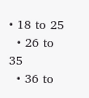• 18 to 25
  • 26 to 35
  • 36 to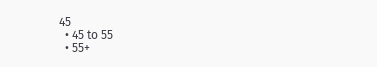45
  • 45 to 55
  • 55+